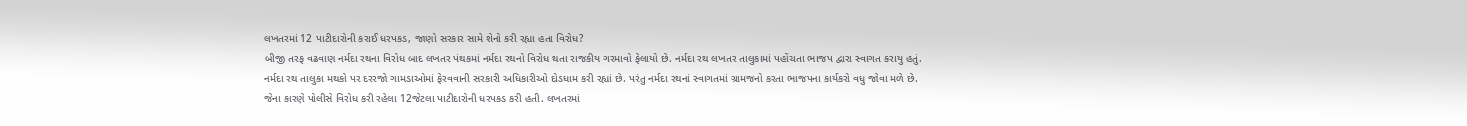લખતરમાં 12 પાટીદારોની કરાઈ ધરપકડ, જાણો સરકાર સામે શેનો કરી રહ્યા હતા વિરોધ?
બીજી તરફ વઢવાણ નર્મદા રથના વિરોધ બાદ લખતર પંથકમાં નર્મદા રથનો વિરોધ થતા રાજકીય ગરમાવો ફેલાયો છે. નર્મદા રથ લખતર તાલુકામાં પહોંચતા ભાજપ દ્વારા સ્વાગત કરાયુ હતું.
નર્મદા રથ તાલુકા મથકો પર દરરજો ગામડાઓમાં ફેરવવાની સરકારી અધિકારીઓ દોડધામ કરી રહ્યાં છે. પરંતુ નર્મદા રથનાં સ્વાગતમાં ગ્રામજનો કરતા ભાજપના કાર્યકરો વધુ જોવા મળે છે.
જેના કારણે પોલીસે વિરોધ કરી રહેલા 12જેટલા પાટીદારોની ધરપકડ કરી હતી. લખતરમાં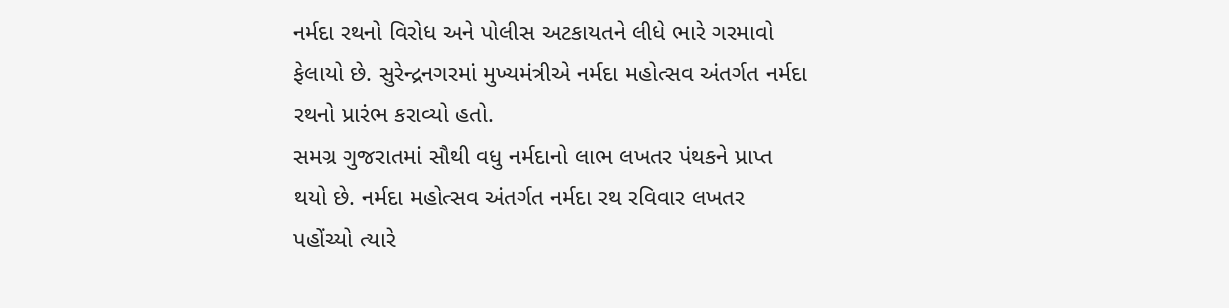નર્મદા રથનો વિરોધ અને પોલીસ અટકાયતને લીધે ભારે ગરમાવો ફેલાયો છે. સુરેન્દ્રનગરમાં મુખ્યમંત્રીએ નર્મદા મહોત્સવ અંતર્ગત નર્મદા રથનો પ્રારંભ કરાવ્યો હતો.
સમગ્ર ગુજરાતમાં સૌથી વધુ નર્મદાનો લાભ લખતર પંથકને પ્રાપ્ત થયો છે. નર્મદા મહોત્સવ અંતર્ગત નર્મદા રથ રવિવાર લખતર પહોંચ્યો ત્યારે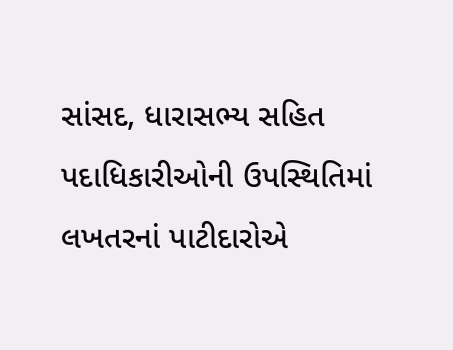સાંસદ, ધારાસભ્ય સહિત પદાધિકારીઓની ઉપસ્થિતિમાં લખતરનાં પાટીદારોએ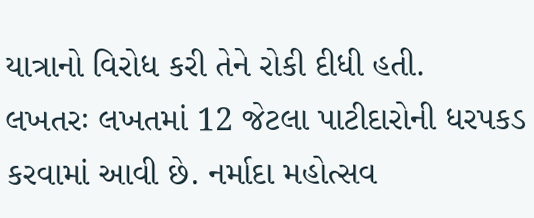યાત્રાનો વિરોધ કરી તેને રોકી દીધી હતી.
લખતરઃ લખતમાં 12 જેટલા પાટીદારોની ધરપકડ કરવામાં આવી છે. નર્માદા મહોત્સવ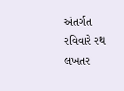અંતર્ગત રવિવારે રથ લખતર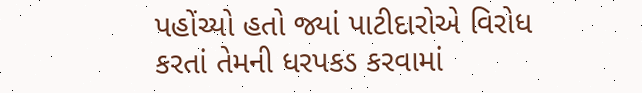પહોંચ્યો હતો જ્યાં પાટીદારોએ વિરોધ કરતાં તેમની ધરપકડ કરવામાં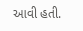આવી હતી.